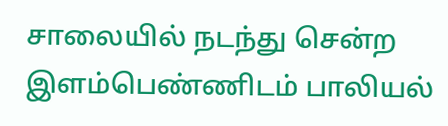சாலையில் நடந்து சென்ற இளம்பெண்ணிடம் பாலியல்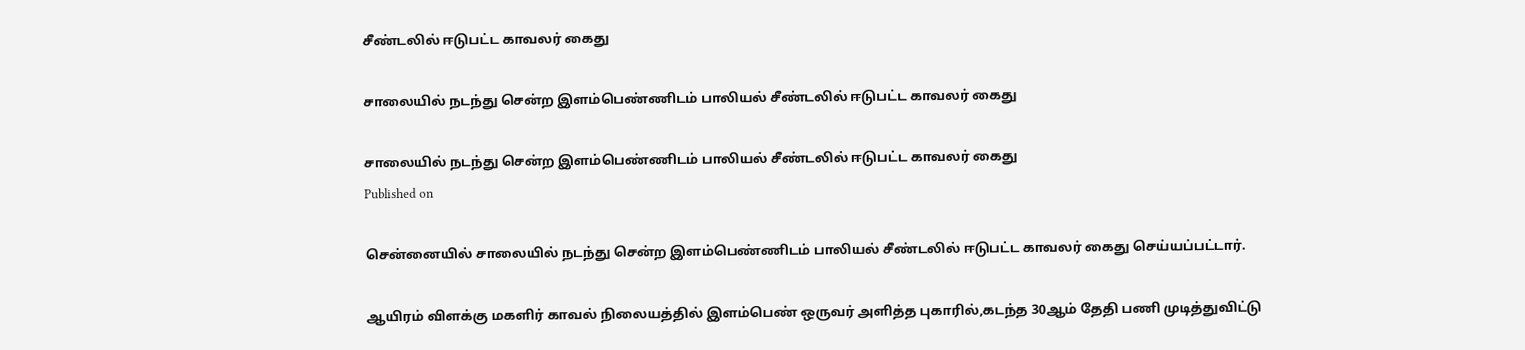சீண்டலில் ஈடுபட்ட காவலர் கைது

சாலையில் நடந்து சென்ற இளம்பெண்ணிடம் பாலியல் சீண்டலில் ஈடுபட்ட காவலர் கைது

சாலையில் நடந்து சென்ற இளம்பெண்ணிடம் பாலியல் சீண்டலில் ஈடுபட்ட காவலர் கைது
Published on

சென்னையில் சாலையில் நடந்து சென்ற இளம்பெண்ணிடம் பாலியல் சீண்டலில் ஈடுபட்ட காவலர் கைது செய்யப்பட்டார்.

ஆயிரம் விளக்கு மகளிர் காவல் நிலையத்தில் இளம்பெண் ஒருவர் அளித்த புகாரில்,கடந்த 30ஆம் தேதி பணி முடித்துவிட்டு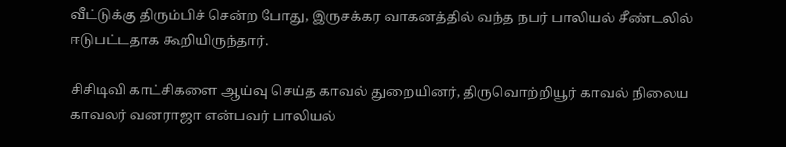வீட்டுக்கு திரும்பிச் சென்ற போது, இருசக்கர வாகனத்தில் வந்த நபர் பாலியல் சீண்டலில் ஈடுபட்டதாக கூறியிருந்தார்.

சிசிடிவி காட்சிகளை ஆய்வு செய்த காவல் துறையினர், திருவொற்றியூர் காவல் நிலைய காவலர் வனராஜா என்பவர் பாலியல்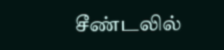சீண்டலில்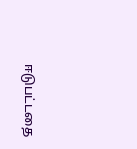ஈடுபட்டதை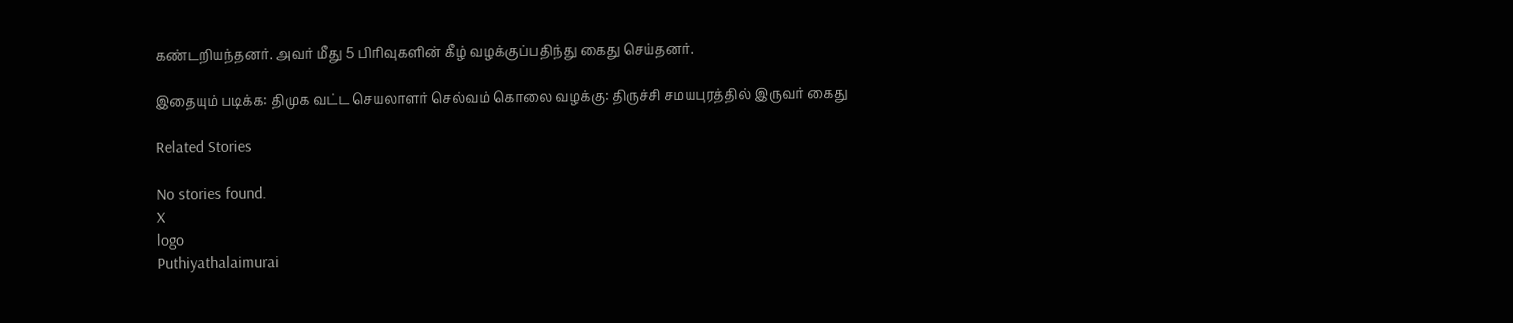கண்டறியந்தனர். அவர் மீது 5 பிரிவுகளின் கீழ் வழக்குப்பதிந்து கைது செய்தனர்.

இதையும் படிக்க: திமுக வட்ட செயலாளர் செல்வம் கொலை வழக்கு: திருச்சி சமயபுரத்தில் இருவர் கைது

Related Stories

No stories found.
X
logo
Puthiyathalaimurai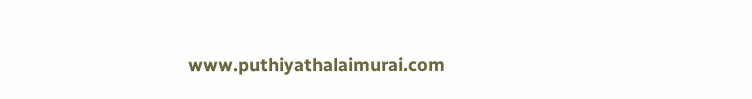www.puthiyathalaimurai.com